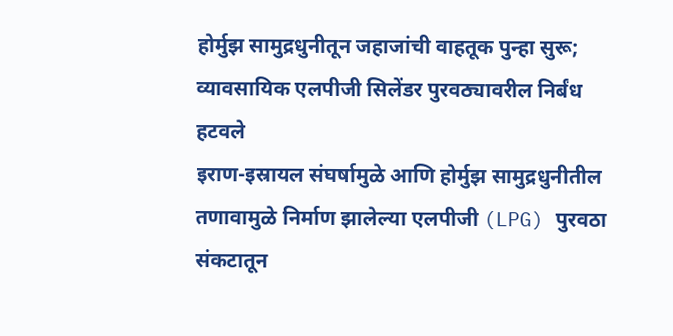होर्मुझ सामुद्रधुनीतून जहाजांची वाहतूक पुन्हा सुरू; व्यावसायिक एलपीजी सिलेंडर पुरवठ्यावरील निर्बंध हटवले
इराण-इस्रायल संघर्षामुळे आणि होर्मुझ सामुद्रधुनीतील तणावामुळे निर्माण झालेल्या एलपीजी (LPG) पुरवठा संकटातून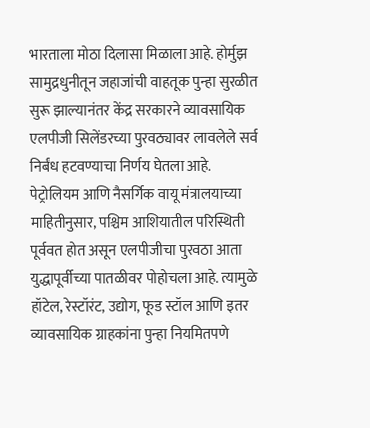भारताला मोठा दिलासा मिळाला आहे. होर्मुझ सामुद्रधुनीतून जहाजांची वाहतूक पुन्हा सुरळीत सुरू झाल्यानंतर केंद्र सरकारने व्यावसायिक एलपीजी सिलेंडरच्या पुरवठ्यावर लावलेले सर्व निर्बंध हटवण्याचा निर्णय घेतला आहे.
पेट्रोलियम आणि नैसर्गिक वायू मंत्रालयाच्या माहितीनुसार, पश्चिम आशियातील परिस्थिती पूर्ववत होत असून एलपीजीचा पुरवठा आता युद्धापूर्वीच्या पातळीवर पोहोचला आहे. त्यामुळे हॉटेल, रेस्टॉरंट, उद्योग, फूड स्टॉल आणि इतर व्यावसायिक ग्राहकांना पुन्हा नियमितपणे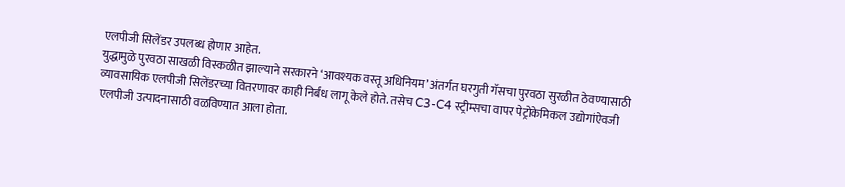एलपीजी सिलेंडर उपलब्ध होणार आहेत.
युद्धामुळे पुरवठा साखळी विस्कळीत झाल्याने सरकारने ‘आवश्यक वस्तू अधिनियम’ अंतर्गत घरगुती गॅसचा पुरवठा सुरळीत ठेवण्यासाठी व्यावसायिक एलपीजी सिलेंडरच्या वितरणावर काही निर्बंध लागू केले होते. तसेच C3-C4 स्ट्रीम्सचा वापर पेट्रोकेमिकल उद्योगांऐवजी एलपीजी उत्पादनासाठी वळविण्यात आला होता.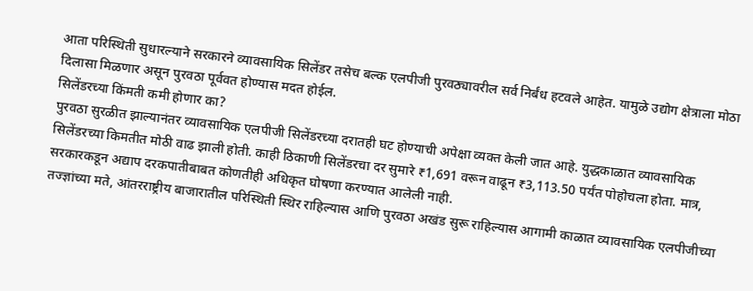आता परिस्थिती सुधारल्याने सरकारने व्यावसायिक सिलेंडर तसेच बल्क एलपीजी पुरवठ्यावरील सर्व निर्बंध हटवले आहेत. यामुळे उद्योग क्षेत्राला मोठा दिलासा मिळणार असून पुरवठा पूर्ववत होण्यास मदत होईल.
सिलेंडरच्या किंमती कमी होणार का?
पुरवठा सुरळीत झाल्यानंतर व्यावसायिक एलपीजी सिलेंडरच्या दरातही घट होण्याची अपेक्षा व्यक्त केली जात आहे. युद्धकाळात व्यावसायिक सिलेंडरच्या किमतीत मोठी वाढ झाली होती. काही ठिकाणी सिलेंडरचा दर सुमारे ₹1,691 वरून वाढून ₹3,113.50 पर्यंत पोहोचला होता. मात्र, सरकारकडून अद्याप दरकपातीबाबत कोणतीही अधिकृत घोषणा करण्यात आलेली नाही.
तज्ज्ञांच्या मते, आंतरराष्ट्रीय बाजारातील परिस्थिती स्थिर राहिल्यास आणि पुरवठा अखंड सुरू राहिल्यास आगामी काळात व्यावसायिक एलपीजीच्या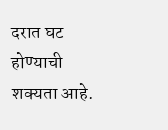दरात घट होण्याची शक्यता आहे.